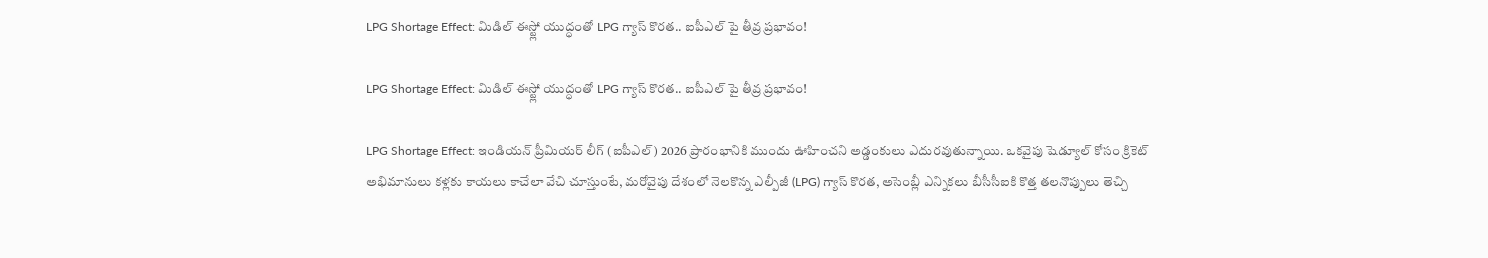LPG Shortage Effect: మిడిల్ ఈస్ట్లో యుద్ధంతో LPG గ్యాస్ కొరత.. ఐపీఎల్ పై తీవ్ర ప్రభావం!

LPG Shortage Effect: మిడిల్ ఈస్ట్లో యుద్ధంతో LPG గ్యాస్ కొరత.. ఐపీఎల్ పై తీవ్ర ప్రభావం!

LPG Shortage Effect: ఇండియన్ ప్రీమియర్ లీగ్ (ఐపీఎల్) 2026 ప్రారంభానికి ముందు ఊహించని అడ్డంకులు ఎదురవుతున్నాయి. ఒకవైపు షెడ్యూల్ కోసం క్రికెట్ అభిమానులు కళ్లకు కాయలు కాచేలా వేచి చూస్తుంటే, మరోవైపు దేశంలో నెలకొన్న ఎల్పీజీ (LPG) గ్యాస్ కొరత, అసెంబ్లీ ఎన్నికలు బీసీసీఐకి కొత్త తలనొప్పులు తెచ్చి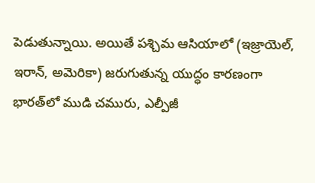పెడుతున్నాయి. అయితే పశ్చిమ ఆసియాలో (ఇజ్రాయెల్, ఇరాన్, అమెరికా) జరుగుతున్న యుద్ధం కారణంగా భారత్‌లో ముడి చమురు, ఎల్పీజీ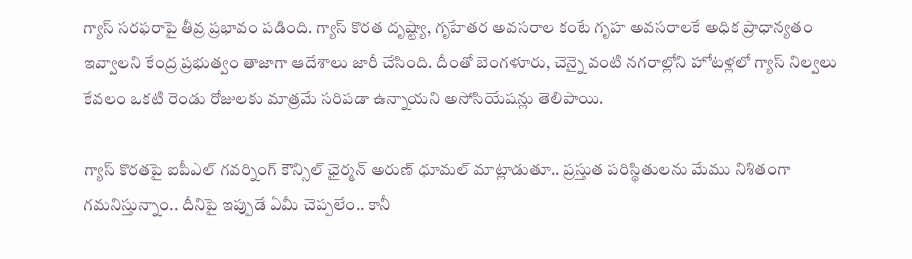గ్యాస్ సరఫరాపై తీవ్ర ప్రభావం పడింది. గ్యాస్ కొరత దృష్ట్యా, గృహేతర అవసరాల కంటే గృహ అవసరాలకే అధిక ప్రాధాన్యతం ఇవ్వాలని కేంద్ర ప్రభుత్వం తాజాగా ఆదేశాలు జారీ చేసింది. దీంతో బెంగళూరు, చెన్నై వంటి నగరాల్లోని హోటళ్లలో గ్యాస్ నిల్వలు కేవలం ఒకటి రెండు రోజులకు మాత్రమే సరిపడా ఉన్నాయని అసోసియేషన్లు తెలిపాయి.

గ్యాస్ కొరతపై ఐపీఎల్ గవర్నింగ్ కౌన్సిల్ ఛైర్మన్ అరుణ్ ధూమల్ మాట్లాడుతూ.. ప్రస్తుత పరిస్థితులను మేము నిశితంగా గమనిస్తున్నాం.. దీనిపై ఇప్పుడే ఏమీ చెప్పలేం.. కానీ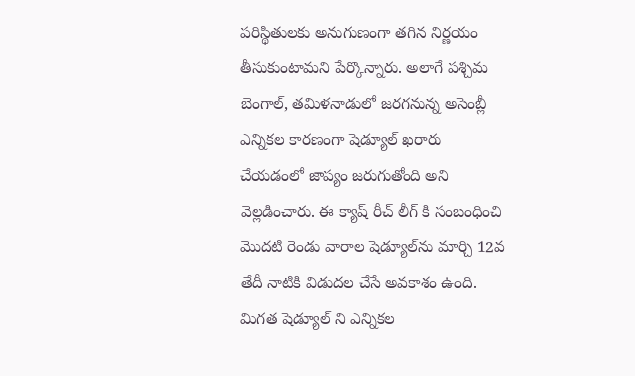పరిస్థితులకు అనుగుణంగా తగిన నిర్ణయం తీసుకుంటామని పేర్కొన్నారు. అలాగే పశ్చిమ బెంగాల్, తమిళనాడులో జరగనున్న అసెంబ్లీ ఎన్నికల కారణంగా షెడ్యూల్ ఖరారు చేయడంలో జాప్యం జరుగుతోంది అని వెల్లడించారు. ఈ క్యాష్ రీచ్ లీగ్ కి సంబంధించి మొదటి రెండు వారాల షెడ్యూల్‌ను మార్చి 12వ తేదీ నాటికి విడుదల చేసే అవకాశం ఉంది. మిగత షెడ్యూల్ ని ఎన్నికల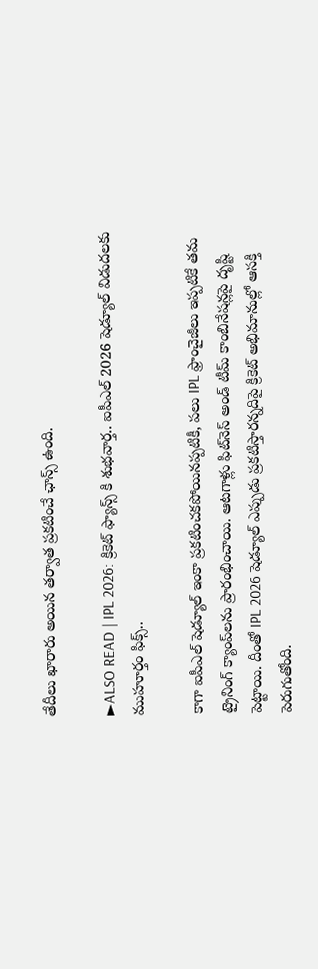తేదీలు ఖారారు అయిన తర్వాత ప్రకటించే ఛాన్స్ ఉంది.

►ALSO READ | IPL 2026: క్రికెట్ ఫ్యాన్స్ కి శుభవార్త.. ఐపీఎల్ 2026 షెడ్యూల్ విడుదలకు ముహూర్తం ఫిక్స్..

కాగా ఐపీఎల్ షెడ్యూల్ ఇంకా ప్రకటించకపోయినప్పటికీ, పలు IPL ఫ్రాంచైజీలు ఇప్పటికే తమ ట్రైనింగ్ క్యాంప్‌లను ప్రారంభించాయి. ఆటగాళ్లు ఫిట్‌నెస్ అండ్ టీమ్ కాంబినేషన్లపై దృష్టి పెట్టాయి. దీంతో IPL 2026 షెడ్యూల్ ఎప్పుడు ప్రకటిస్తారన్నదిపై క్రికెట్ అభిమానుల్లో ఆసక్తి పెరుగుతోంది.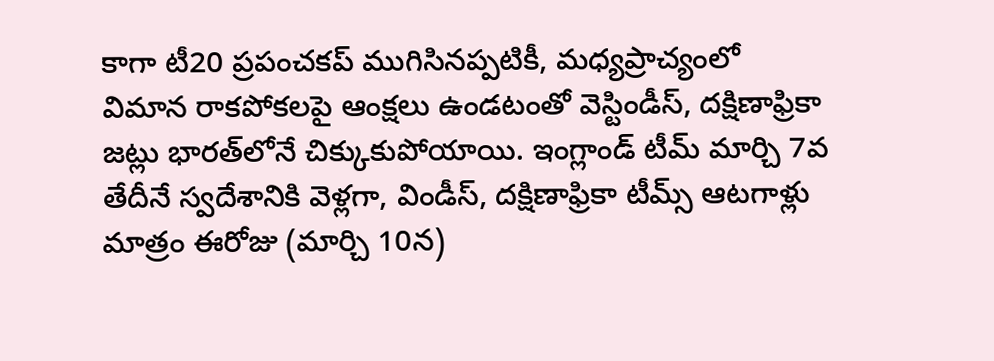కాగా టీ20 ప్రపంచకప్ ముగిసినప్పటికీ, మధ్యప్రాచ్యంలో విమాన రాకపోకలపై ఆంక్షలు ఉండటంతో వెస్టిండీస్, దక్షిణాఫ్రికా జట్లు భారత్‌లోనే చిక్కుకుపోయాయి. ఇంగ్లాండ్ టీమ్ మార్చి 7వ తేదీనే స్వదేశానికి వెళ్లగా, విండీస్, దక్షిణాఫ్రికా టీమ్స్ ఆటగాళ్లు మాత్రం ఈరోజు (మార్చి 10న)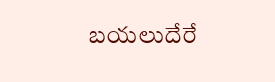బయలుదేరే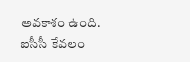అవకాశం ఉంది. ఐసీసీ కేవలం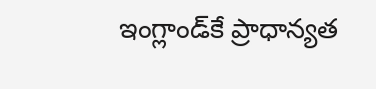ఇంగ్లాండ్‌కే ప్రాధాన్యత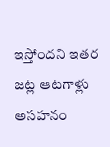ఇస్తోందని ఇతర జట్ల ఆటగాళ్లు అసహనం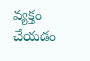వ్యక్తం చేయడం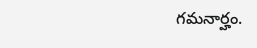గమనార్హం.